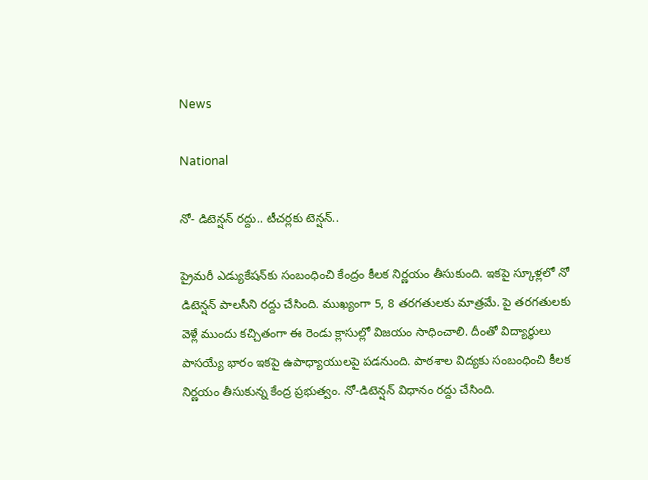News

National

నో- డిటెన్షన్ రద్దు.. టీచర్లకు టెన్షన్..

ప్రైమరీ ఎడ్యుకేషన్‌కు సంబంధించి కేంద్రం కీలక నిర్ణయం తీసుకుంది. ఇకపై స్కూళ్లలో నో డిటెన్షన్ పాలసీని రద్దు చేసింది. ముఖ్యంగా 5, 8 తరగతులకు మాత్రమే. పై తరగతులకు వెళ్లే ముందు కచ్చితంగా ఈ రెండు క్లాసుల్లో విజయం సాధించాలి. దీంతో విద్యార్థులు పాసయ్యే భారం ఇకపై ఉపాధ్యాయులపై పడనుంది. పాఠశాల విద్యకు సంబంధించి కీలక నిర్ణయం తీసుకున్న కేంద్ర ప్రభుత్వం. నో-డిటెన్షన్ విధానం రద్దు చేసింది.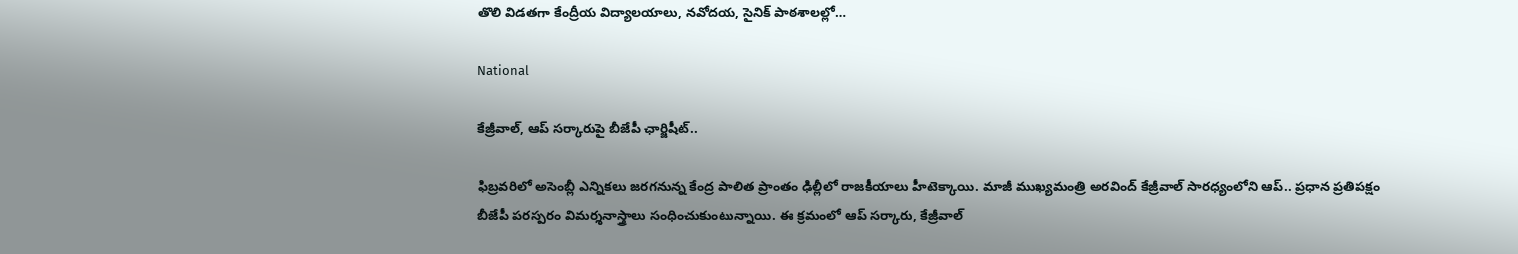తొలి విడతగా కేంద్రీయ విద్యాలయాలు, నవోదయ, సైనిక్ పాఠశాలల్లో…

National

కేజ్రీవాల్, ఆప్ సర్కారుపై బీజేపీ ఛార్జిషీట్..

ఫిబ్రవరిలో అసెంబ్లీ ఎన్నికలు జరగనున్న కేంద్ర పాలిత ప్రాంతం ఢిల్లీలో రాజకీయాలు హీటెక్కాయి. మాజీ ముఖ్యమంత్రి అరవింద్ కేజ్రీవాల్ సారధ్యంలోని ఆప్.. ప్రధాన ప్రతిపక్షం బీజేపీ పరస్పరం విమర్శనాస్త్రాలు సంధించుకుంటున్నాయి. ఈ క్రమంలో ఆప్ సర్కారు, కేజ్రీవాల్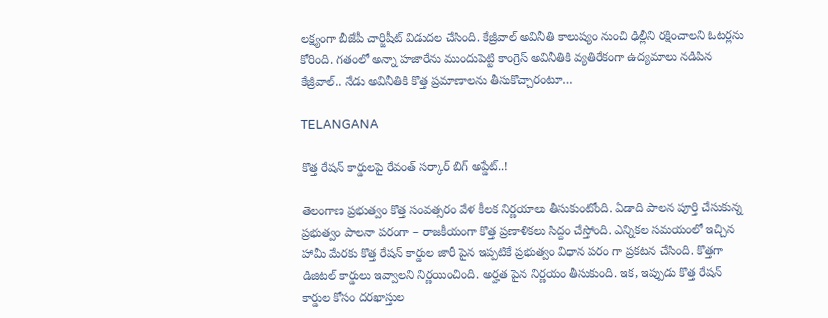లక్ష్యంగా బీజేపీ చార్జిషీట్‌‌ విడుదల చేసింది. కేజ్రీవాల్ అవినీతి కాలుష్యం నుంచి ఢిల్లీని రక్షించాలని ఓటర్లను కోరింది. గతంలో అన్నా హజారేను ముందుపెట్టి కాంగ్రెస్ అవినీతికి వ్యతిరేకంగా ఉద్యమాలు నడిపిన కేజ్రీవాల్.. నేడు అవినీతికి కొత్త ప్రమాణాలను తీసుకొచ్చారంటూ…

TELANGANA

కొత్త రేషన్ కార్డులపై రేవంత్ సర్కార్ బిగ్ అప్డేట్..!

తెలంగాణ ప్రభుత్వం కొత్త సంవత్సరం వేళ కీలక నిర్ణయాలు తీసుకుంటోంది. ఏడాది పాలన పూర్తి చేసుకున్న ప్రభుత్వం పాలనా పరంగా – రాజకీయంగా కొత్త ప్రణాళికలు సిద్దం చేస్తోంది. ఎన్నికల సమయంలో ఇచ్చిన హామీ మేరకు కొత్త రేషన్ కార్డుల జారీ పైన ఇప్పటికే ప్రభుత్వం విధాన పరం గా ప్రకటన చేసింది. కొత్తగా డిజిటల్ కార్డులు ఇవ్వాలని నిర్ణయించింది. అర్హత పైన నిర్ణయం తీసుకుంది. ఇక, ఇప్పుడు కొత్త రేషన్ కార్డుల కోసం దరఖాస్తుల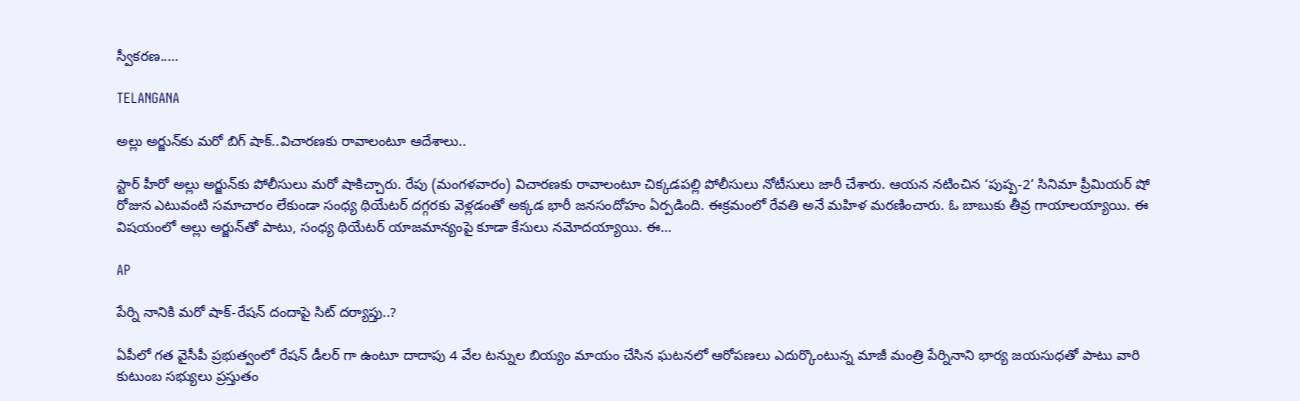స్వీకరణ..…

TELANGANA

అల్లు అర్జున్‌కు మరో బిగ్ షాక్..విచారణకు రావాలంటూ ఆదేశాలు..

స్టార్ హీరో అల్లు అర్జున్‌కు పోలీసులు మరో షాకిచ్చారు. రేపు (మంగళవారం) విచారణకు రావాలంటూ చిక్కడపల్లి పోలీసులు నోటీసులు జారీ చేశారు. ఆయన నటించిన ‘పుష్ప-2’ సినిమా ప్రీమియర్ షో రోజున ఎటువంటి సమాచారం లేకుండా సంధ్య థియేటర్ దగ్గరకు వెళ్లడంతో అక్కడ భారీ జనసందోహం ఏర్పడింది. ఈక్రమంలో రేవతి అనే మహిళ మరణించారు. ఓ బాబుకు తీవ్ర గాయాలయ్యాయి. ఈ విషయంలో అల్లు అర్జున్‌తో పాటు, సంధ్య థియేటర్ యాజమాన్యంపై కూడా కేసులు నమోదయ్యాయి. ఈ…

AP

పేర్ని నానికి మరో షాక్-రేషన్ దందాపై సిట్ దర్యాప్తు..?

ఏపీలో గత వైసీపీ ప్రభుత్వంలో రేషన్ డీలర్ గా ఉంటూ దాదాపు 4 వేల టన్నుల బియ్యం మాయం చేసిన ఘటనలో ఆరోపణలు ఎదుర్కొంటున్న మాజీ మంత్రి పేర్నినాని భార్య జయసుధతో పాటు వారి కుటుంబ సభ్యులు ప్రస్తుతం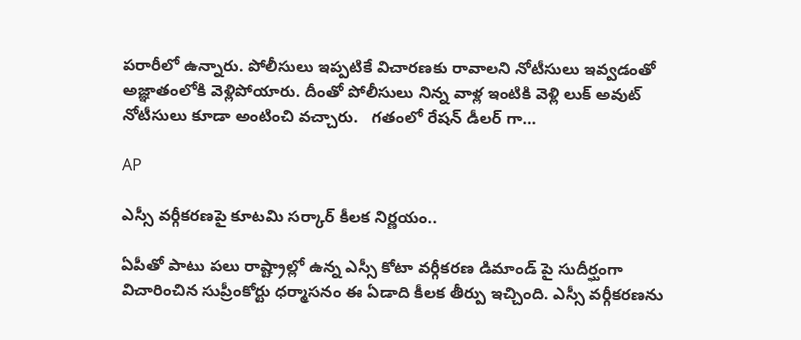పరారీలో ఉన్నారు. పోలీసులు ఇప్పటికే విచారణకు రావాలని నోటీసులు ఇవ్వడంతో అజ్ఞాతంలోకి వెళ్లిపోయారు. దీంతో పోలీసులు నిన్న వాళ్ల ఇంటికి వెళ్లి లుక్ అవుట్ నోటీసులు కూడా అంటించి వచ్చారు.   గతంలో రేషన్ డీలర్ గా…

AP

ఎస్సీ వర్గీకరణపై కూటమి సర్కార్ కీలక నిర్ణయం..

ఏపీతో పాటు పలు రాష్ట్రాల్లో ఉన్న ఎస్సీ కోటా వర్గీకరణ డిమాండ్ పై సుదీర్ఘంగా విచారించిన సుప్రీంకోర్టు ధర్మాసనం ఈ ఏడాది కీలక తీర్పు ఇచ్చింది. ఎస్సీ వర్గీకరణను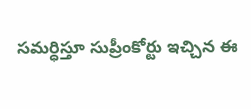సమర్ధిస్తూ సుప్రీంకోర్టు ఇచ్చిన ఈ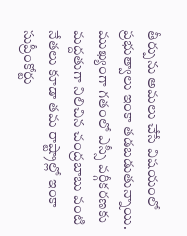తీర్పును అమలు చేసే విషయంలో ప్రభుత్వాలు ఇంకా తడబడుతున్నాయి. ముఖ్యంగా గతంలో ఎస్సీ వర్గీకరణకు మద్దతుగా నిలిచిన చంద్రబాబు వంటి నేతలు కూడా తమ రాష్ట్రాల్లో ఇంకా సుప్రీంకోర్టు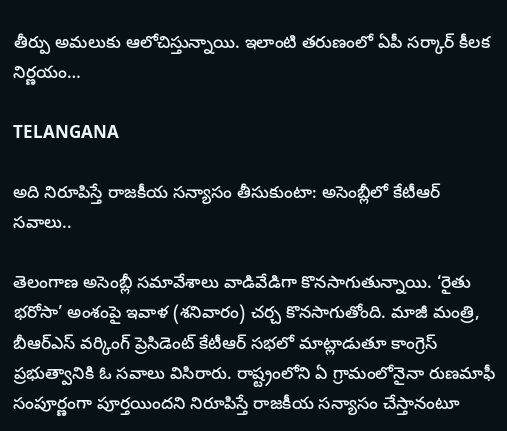తీర్పు అమలుకు ఆలోచిస్తున్నాయి. ఇలాంటి తరుణంలో ఏపీ సర్కార్ కీలక నిర్ణయం…

TELANGANA

అది నిరూపిస్తే రాజకీయ సన్యాసం తీసుకుంటా: అసెంబ్లీలో కేటీఆర్ సవాలు..

తెలంగాణ అసెంబ్లీ సమావేశాలు వాడివేడిగా కొనసాగుతున్నాయి. ‘రైతు భరోసా’ అంశంపై ఇవాళ (శనివారం) చర్చ కొనసాగుతోంది. మాజీ మంత్రి, బీఆర్ఎస్ వర్కింగ్ ప్రెసిడెంట్ కేటీఆర్ సభలో మాట్లాడుతూ కాంగ్రెస్ ప్రభుత్వానికి ఓ సవాలు విసిరారు. రాష్ట్రంలోని ఏ గ్రామంలోనైనా రుణమాఫీ సంపూర్ణంగా పూర్తయిందని నిరూపిస్తే రాజకీయ సన్యాసం చేస్తానంటూ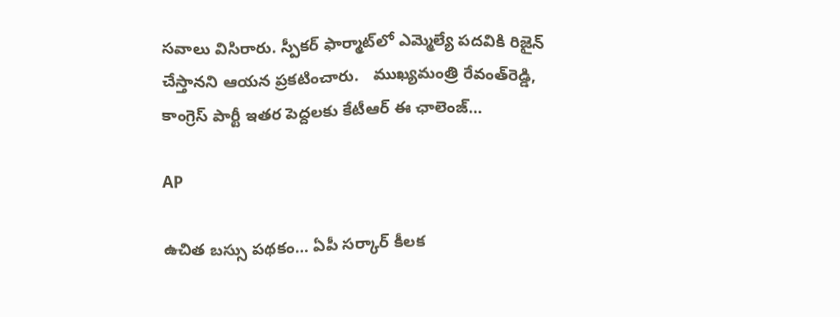సవాలు విసిరారు. స్పీకర్ ఫార్మాట్‌లో ఎమ్మెల్యే పదవికి రిజైన్ చేస్తానని ఆయన ప్రకటించారు.   ముఖ్యమంత్రి రేవంత్‌రెడ్డి, కాంగ్రెస్ పార్టీ ఇతర పెద్దలకు కేటీఆర్ ఈ ఛాలెంజ్…

AP

ఉచిత బస్సు ప‌థ‌కం… ఏపీ స‌ర్కార్ కీల‌క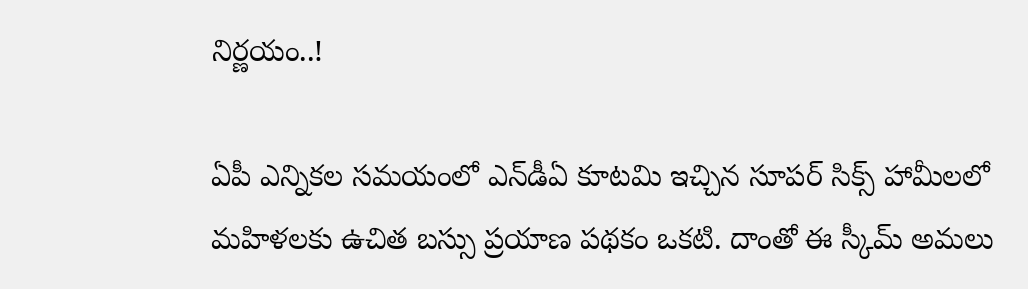నిర్ణ‌యం..!

ఏపీ ఎన్నిక‌ల స‌మ‌యంలో ఎన్‌డీఏ కూట‌మి ఇచ్చిన సూప‌ర్ సిక్స్ హామీలలో మ‌హిళ‌ల‌కు ఉచిత బ‌స్సు ప్రయాణ ప‌థ‌కం ఒక‌టి. దాంతో ఈ స్కీమ్ అమ‌లు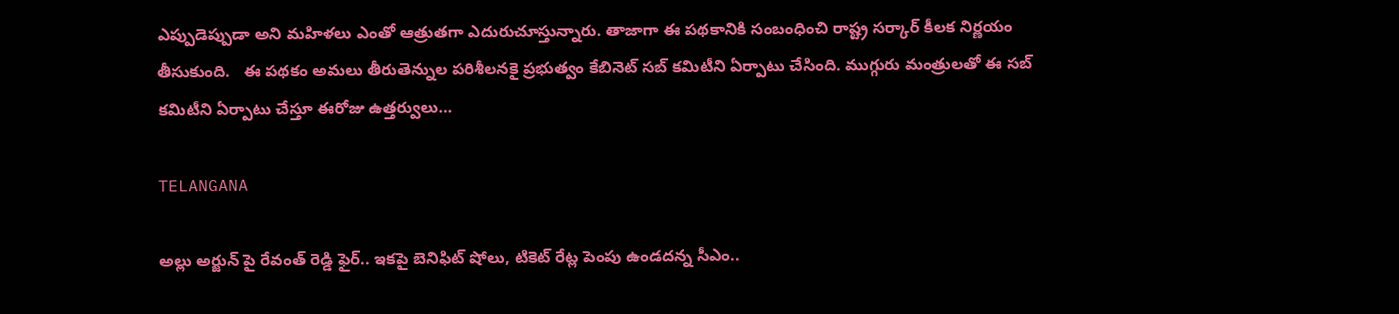ఎప్పుడెప్పుడా అని మ‌హిళ‌లు ఎంతో ఆత్రుత‌గా ఎదురుచూస్తున్నారు. తాజాగా ఈ ప‌థ‌కానికి సంబంధించి రాష్ట్ర‌ స‌ర్కార్ కీల‌క నిర్ణ‌యం తీసుకుంది.   ఈ ప‌థ‌కం అమ‌లు తీరుతెన్నుల ప‌రిశీల‌న‌కై ప్ర‌భుత్వం కేబినెట్ స‌బ్ క‌మిటీని ఏర్పాటు చేసింది. ముగ్గురు మంత్రుల‌తో ఈ స‌బ్‌ క‌మిటీని ఏర్పాటు చేస్తూ ఈరోజు ఉత్త‌ర్వులు…

TELANGANA

అల్లు అర్జున్ పై రేవంత్ రెడ్డి ఫైర్.. ఇకపై బెనిఫిట్ షోలు, టికెట్ రేట్ల పెంపు ఉండదన్న సీఎం..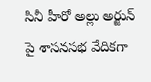సినీ హీరో అల్లు అర్జున్ పై శాసనసభ వేదికగా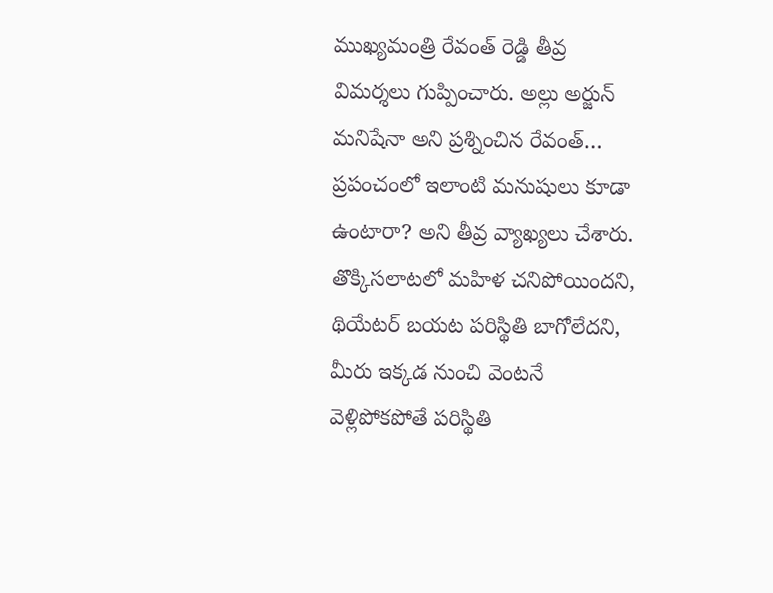ముఖ్యమంత్రి రేవంత్ రెడ్డి తీవ్ర విమర్శలు గుప్పించారు. అల్లు అర్జున్ మనిషేనా అని ప్రశ్నించిన రేవంత్… ప్రపంచంలో ఇలాంటి మనుషులు కూడా ఉంటారా? అని తీవ్ర వ్యాఖ్యలు చేశారు. తొక్కిసలాటలో మహిళ చనిపోయిందని, థియేటర్ బయట పరిస్థితి బాగోలేదని, మీరు ఇక్కడ నుంచి వెంటనే వెళ్లిపోకపోతే పరిస్థితి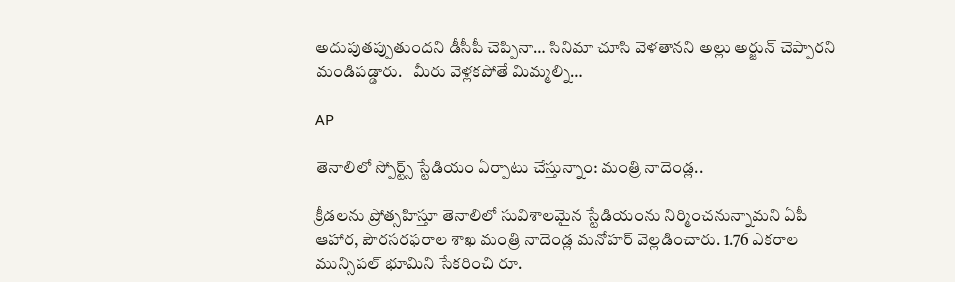అదుపుతప్పుతుందని డీసీపీ చెప్పినా… సినిమా చూసి వెళతానని అల్లు అర్జున్ చెప్పారని మండిపడ్డారు.   మీరు వెళ్లకపోతే మిమ్మల్ని…

AP

తెనాలిలో స్పోర్ట్స్ స్టేడియం ఏర్పాటు చేస్తున్నాం: మంత్రి నాదెండ్ల..

క్రీడలను ప్రోత్సహిస్తూ తెనాలిలో సువిశాలమైన స్టేడియంను నిర్మించనున్నామని ఏపీ ఆహార, పౌరసరఫరాల శాఖ మంత్రి నాదెండ్ల మనోహర్ వెల్లడించారు. 1.76 ఎకరాల మున్సిపల్ భూమిని సేకరించి రూ.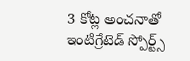3 కోట్ల అంచనాతో ఇంటిగ్రేటెడ్ స్పోర్ట్స్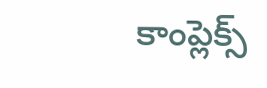కాంప్లెక్స్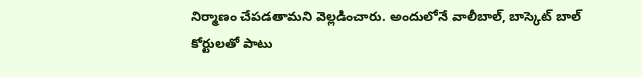నిర్మాణం చేపడతామని వెల్లడించారు. అందులోనే వాలీబాల్, బాస్కెట్ బాల్ కోర్టులతో పాటు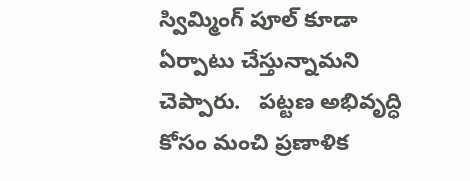స్విమ్మింగ్ పూల్ కూడా ఏర్పాటు చేస్తున్నామని చెప్పారు.   పట్టణ అభివృద్ధి కోసం మంచి ప్రణాళిక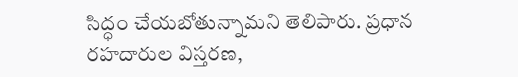సిద్ధం చేయబోతున్నామని తెలిపారు. ప్రధాన రహదారుల విస్తరణ,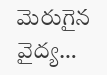మెరుగైన వైద్య…